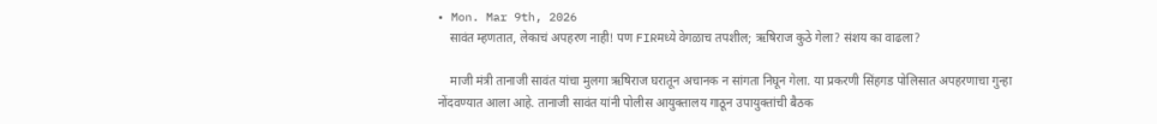• Mon. Mar 9th, 2026
    सावंत म्हणतात, लेकाचं अपहरण नाही! पण FIRमध्ये वेगळाच तपशील; ऋषिराज कुठे गेला? संशय का वाढला?

    माजी मंत्री तानाजी सावंत यांचा मुलगा ऋषिराज घरातून अचानक न सांगता निघून गेला. या प्रकरणी सिंहगड पोलिसात अपहरणाचा गुन्हा नोंदवण्यात आला आहे. तानाजी सावंत यांनी पोलीस आयुक्तालय गाठून उपायुक्तांची बैठक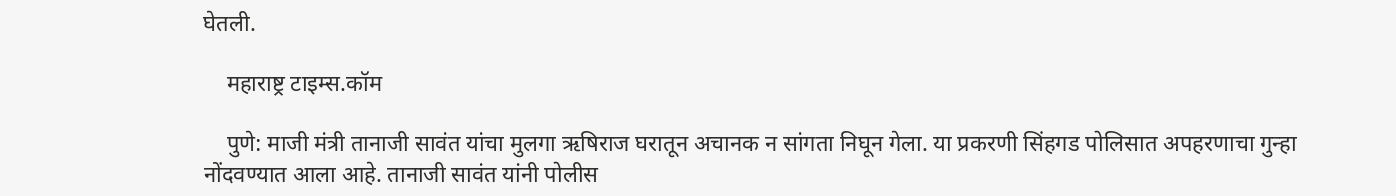घेतली.

    महाराष्ट्र टाइम्स.कॉम

    पुणे: माजी मंत्री तानाजी सावंत यांचा मुलगा ऋषिराज घरातून अचानक न सांगता निघून गेला. या प्रकरणी सिंहगड पोलिसात अपहरणाचा गुन्हा नोंदवण्यात आला आहे. तानाजी सावंत यांनी पोलीस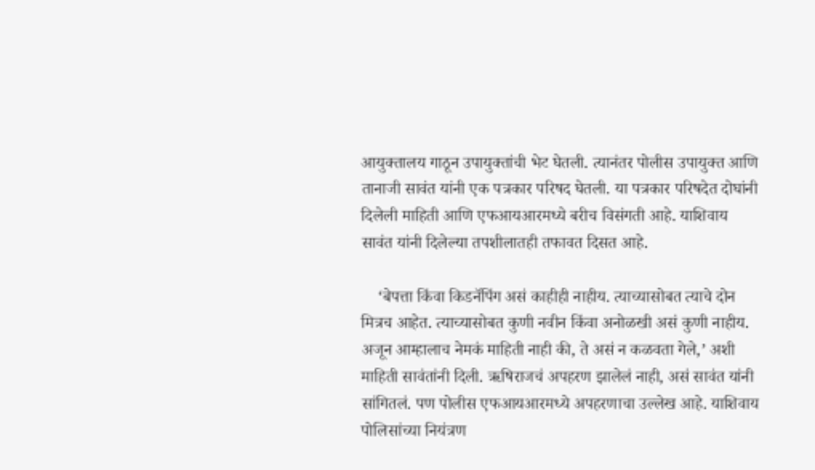आयुक्तालय गाठून उपायुक्तांची भेट घेतली. त्यानंतर पोलीस उपायुक्त आणि तानाजी सावंत यांनी एक पत्रकार परिषद घेतली. या पत्रकार परिषदेत दोघांनी दिलेली माहिती आणि एफआयआरमध्ये बरीच विसंगती आहे. याशिवाय सावंत यांनी दिलेल्या तपशीलातही तफावत दिसत आहे.

    ‘बेपत्ता किंवा किडनॅपिंग असं काहीही नाहीय. त्याच्यासोबत त्याचे दोन मित्रच आहेत. त्याच्यासोबत कुणी नवीन किंवा अनोळखी असं कुणी नाहीय. अजून आम्हालाच नेमकं माहिती नाही की, ते असं न कळवता गेले,’ अशी माहिती सावंतांनी दिली. ऋषिराजचं अपहरण झालेलं नाही, असं सावंत यांनी सांगितलं. पण पोलीस एफआयआरमध्ये अपहरणाचा उल्लेख आहे. याशिवाय पोलिसांच्या नियंत्रण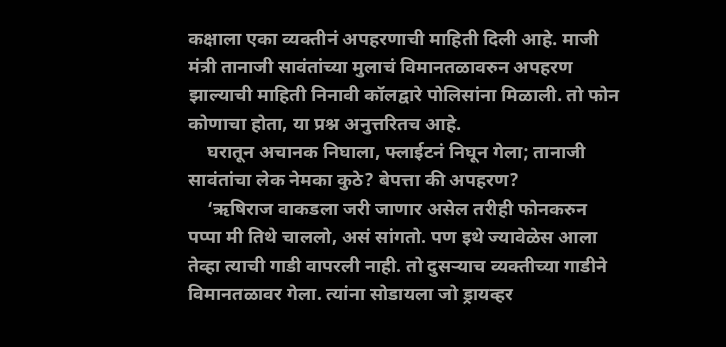कक्षाला एका व्यक्तीनं अपहरणाची माहिती दिली आहे. माजी मंत्री तानाजी सावंतांच्या मुलाचं विमानतळावरुन अपहरण झाल्याची माहिती निनावी कॉलद्वारे पोलिसांना मिळाली. तो फोन कोणाचा होता, या प्रश्न अनुत्तरितच आहे.
    घरातून अचानक निघाला, फ्लाईटनं निघून गेला; तानाजी सावंतांचा लेक नेमका कुठे? बेपत्ता की अपहरण?
    ‘ऋषिराज वाकडला जरी जाणार असेल तरीही फोनकरुन पप्पा मी तिथे चाललो, असं सांगतो. पण इथे ज्यावेळेस आला तेव्हा त्याची गाडी वापरली नाही. तो दुसऱ्याच व्यक्तीच्या गाडीने विमानतळावर गेला. त्यांना सोडायला जो ड्रायव्हर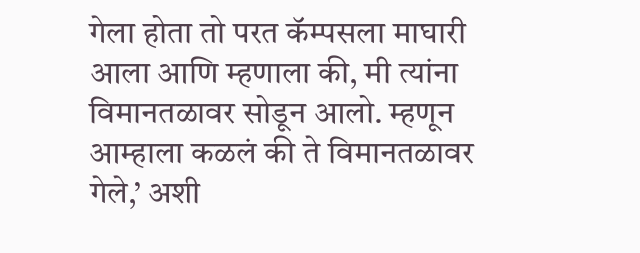गेला होता तो परत कॅम्पसला माघारी आला आणि म्हणाला की, मी त्यांना विमानतळावर सोडून आलो. म्हणून आम्हाला कळलं की ते विमानतळावर गेले,’ अशी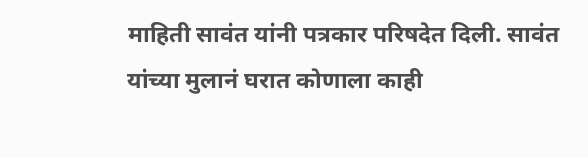माहिती सावंत यांनी पत्रकार परिषदेत दिली. सावंत यांच्या मुलानं घरात कोणाला काही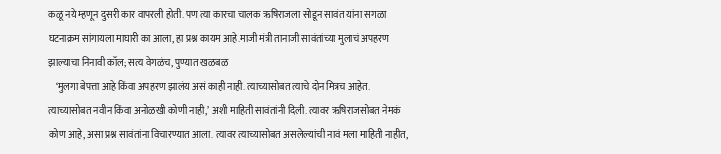कळू नये म्हणून दुसरी कार वापरली होती. पण त्या कारचा चालक ऋषिराजला सोडून सावंत यांना सगळा घटनाक्रम सांगायला माघारी का आला, हा प्रश्न कायम आहे.माजी मंत्री तानाजी सावंतांच्या मुलाचं अपहरण झाल्याचा निनावी कॉल; सत्य वेगळंच, पुण्यात खळबळ
    ‘मुलगा बेपत्ता आहे किंवा अपहरण झालंय असं काही नाही. त्याच्यासोबत त्याचे दोन मित्रच आहेत. त्याच्यासोबत नवीन किंवा अनोळखी कोणी नाही,’ अशी माहिती सावंतांनी दिली. त्यावर ऋषिराजसोबत नेमकं कोण आहे, असा प्रश्न सावंतांना विचारण्यात आला. त्यावर त्याच्यासोबत असलेल्यांची नावं मला माहिती नाहीत,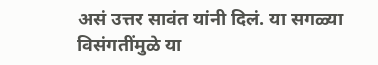असं उत्तर सावंत यांनी दिलं. या सगळ्या विसंगतींमुळे या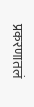प्रकरणातलं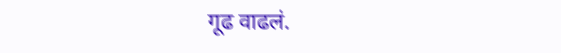गूढ वाढलं.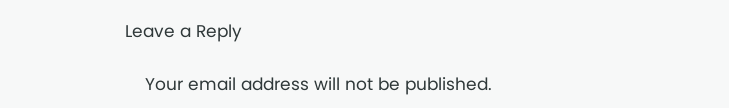Leave a Reply

    Your email address will not be published.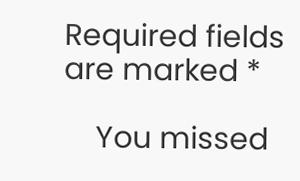Required fields are marked *

    You missed